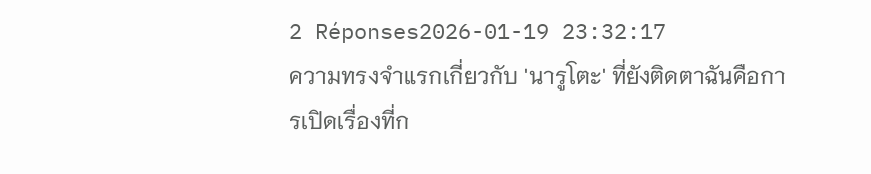2 Réponses2026-01-19 23:32:17
ความทรงจำแรกเกี่ยวกับ 'นารูโตะ' ที่ยังติดตาฉันคือการเปิดเรื่องที่ก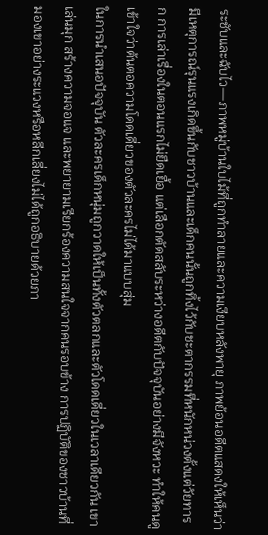ระชับและฉับไว—ภาพหมู่บ้านใบไม้ที่ถูกทำลายและความเงียบหลังพายุ ภาพย้อนอดีตแสดงให้เห็นว่ามีเหตุการณ์รุนแรงเกิดขึ้นกับชาวบ้านและเด็กคนนั้นถูกทิ้งไว้กับชะตากรรมที่หนักหน่วงตั้งแต่วัยทารก การเล่าเรื่องในตอนแรกไม่ยืดเยื้อ แต่เลือกตัดสลับระหว่างอดีตกับปัจจุบันอย่างมีจังหวะ ทำให้คนดูเข้าใจว่าต้นตอความโดดเดี่ยวของตัวละครไม่ได้มาแบบสุ่ม
ในการนำเสนอปัจจุบัน ตัวละครเด็กหนุ่มถูกวาดให้เป็นทั้งตัวตลกและตัวโดดเดี่ยวในเวลาเดียวกัน เขาเล่นมุก สร้างความจอแจ และพยายามเรียกร้องความสนใจจากคนรอบข้าง การปฏิบัติของชาวบ้านที่มองเขาอย่างระแวงหรือหลีกเลี่ยงไม่ได้ถูกอธิบายด้วยภา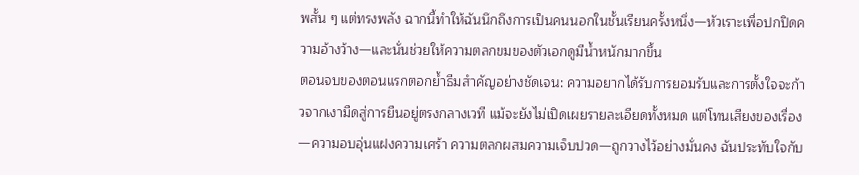พสั้น ๆ แต่ทรงพลัง ฉากนี้ทำให้ฉันนึกถึงการเป็นคนนอกในชั้นเรียนครั้งหนึ่ง—หัวเราะเพื่อปกปิดความอ้างว้าง—และนั่นช่วยให้ความตลกขมของตัวเอกดูมีน้ำหนักมากขึ้น
ตอนจบของตอนแรกตอกย้ำธีมสำคัญอย่างชัดเจน: ความอยากได้รับการยอมรับและการตั้งใจจะก้าวจากเงามืดสู่การยืนอยู่ตรงกลางเวที แม้จะยังไม่เปิดเผยรายละเอียดทั้งหมด แต่โทนเสียงของเรื่อง—ความอบอุ่นแฝงความเศร้า ความตลกผสมความเจ็บปวด—ถูกวางไว้อย่างมั่นคง ฉันประทับใจกับ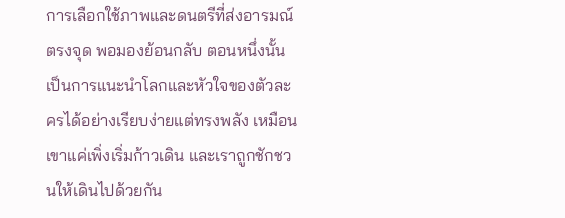การเลือกใช้ภาพและดนตรีที่ส่งอารมณ์ตรงจุด พอมองย้อนกลับ ตอนหนึ่งนั้นเป็นการแนะนำโลกและหัวใจของตัวละครได้อย่างเรียบง่ายแต่ทรงพลัง เหมือนเขาแค่เพิ่งเริ่มก้าวเดิน และเราถูกชักชวนให้เดินไปด้วยกัน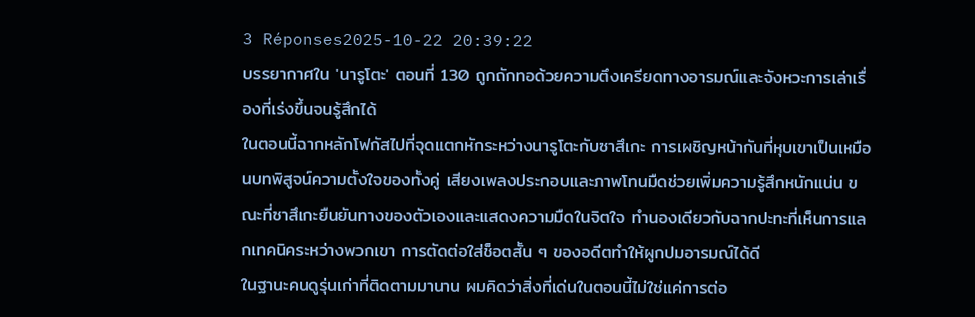3 Réponses2025-10-22 20:39:22
บรรยากาศใน 'นารูโตะ' ตอนที่ 130 ถูกถักทอด้วยความตึงเครียดทางอารมณ์และจังหวะการเล่าเรื่องที่เร่งขึ้นจนรู้สึกได้
ในตอนนี้ฉากหลักโฟกัสไปที่จุดแตกหักระหว่างนารูโตะกับซาสึเกะ การเผชิญหน้ากันที่หุบเขาเป็นเหมือนบทพิสูจน์ความตั้งใจของทั้งคู่ เสียงเพลงประกอบและภาพโทนมืดช่วยเพิ่มความรู้สึกหนักแน่น ขณะที่ซาสึเกะยืนยันทางของตัวเองและแสดงความมืดในจิตใจ ทำนองเดียวกับฉากปะทะที่เห็นการแลกเทคนิคระหว่างพวกเขา การตัดต่อใส่ช็อตสั้น ๆ ของอดีตทำให้ผูกปมอารมณ์ได้ดี
ในฐานะคนดูรุ่นเก่าที่ติดตามมานาน ผมคิดว่าสิ่งที่เด่นในตอนนี้ไม่ใช่แค่การต่อ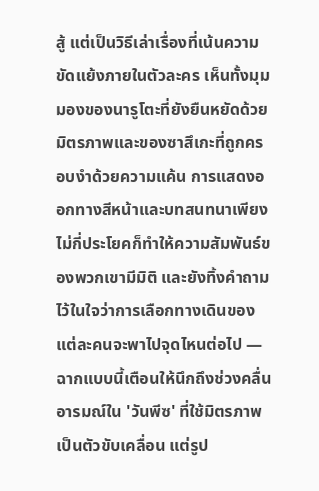สู้ แต่เป็นวิธีเล่าเรื่องที่เน้นความขัดแย้งภายในตัวละคร เห็นทั้งมุมมองของนารูโตะที่ยังยืนหยัดด้วยมิตรภาพและของซาสึเกะที่ถูกครอบงำด้วยความแค้น การแสดงออกทางสีหน้าและบทสนทนาเพียงไม่กี่ประโยคก็ทำให้ความสัมพันธ์ของพวกเขามีมิติ และยังทิ้งคำถามไว้ในใจว่าการเลือกทางเดินของแต่ละคนจะพาไปจุดไหนต่อไป — ฉากแบบนี้เตือนให้นึกถึงช่วงคลื่นอารมณ์ใน 'วันพีซ' ที่ใช้มิตรภาพเป็นตัวขับเคลื่อน แต่รูป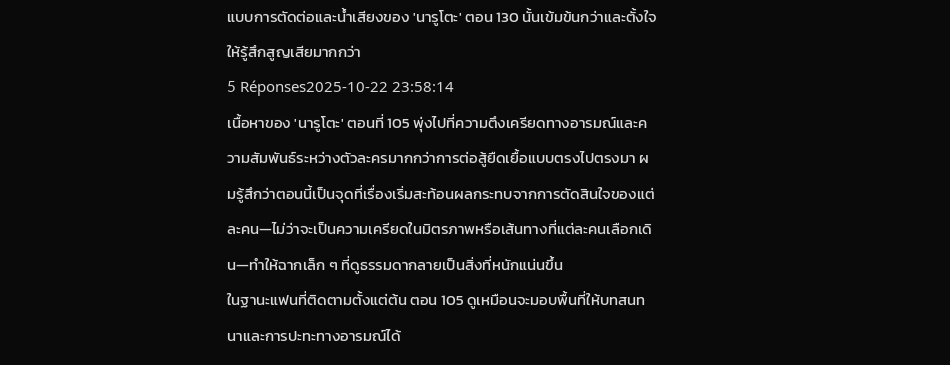แบบการตัดต่อและน้ำเสียงของ 'นารูโตะ' ตอน 130 นั้นเข้มข้นกว่าและตั้งใจให้รู้สึกสูญเสียมากกว่า
5 Réponses2025-10-22 23:58:14
เนื้อหาของ 'นารูโตะ' ตอนที่ 105 พุ่งไปที่ความตึงเครียดทางอารมณ์และความสัมพันธ์ระหว่างตัวละครมากกว่าการต่อสู้ยืดเยื้อแบบตรงไปตรงมา ผมรู้สึกว่าตอนนี้เป็นจุดที่เรื่องเริ่มสะท้อนผลกระทบจากการตัดสินใจของแต่ละคน—ไม่ว่าจะเป็นความเครียดในมิตรภาพหรือเส้นทางที่แต่ละคนเลือกเดิน—ทำให้ฉากเล็ก ๆ ที่ดูธรรมดากลายเป็นสิ่งที่หนักแน่นขึ้น
ในฐานะแฟนที่ติดตามตั้งแต่ต้น ตอน 105 ดูเหมือนจะมอบพื้นที่ให้บทสนทนาและการปะทะทางอารมณ์ได้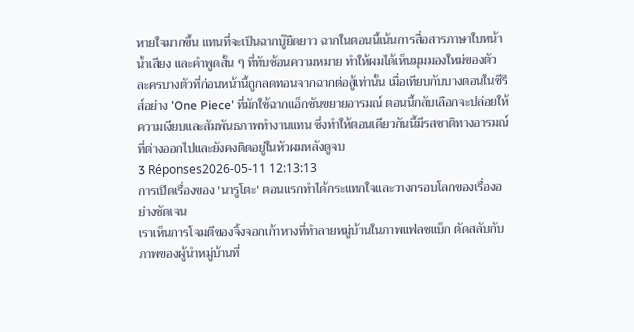หายใจมากขึ้น แทนที่จะเป็นฉากบู๊ยืดยาว ฉากในตอนนี้เน้นการสื่อสารภาษาใบหน้า น้ำเสียง และคำพูดสั้น ๆ ที่ทับซ้อนความหมาย ทำให้ผมได้เห็นมุมมองใหม่ของตัวละครบางตัวที่ก่อนหน้านี้ถูกลดทอนจากฉากต่อสู้เท่านั้น เมื่อเทียบกับบางตอนในซีรีส์อย่าง 'One Piece' ที่มักใช้ฉากแอ็กชันขยายอารมณ์ ตอนนี้กลับเลือกจะปล่อยให้ความเงียบและสัมพันธภาพทำงานแทน ซึ่งทำให้ตอนเดียวกันนี้มีรสชาติทางอารมณ์ที่ต่างออกไปและยังคงติดอยู่ในหัวผมหลังดูจบ
3 Réponses2026-05-11 12:13:13
การเปิดเรื่องของ 'นารูโตะ' ตอนแรกทำได้กระแทกใจและวางกรอบโลกของเรื่องอย่างชัดเจน
เราเห็นการโจมตีของจิ้งจอกเก้าหางที่ทำลายหมู่บ้านในภาพแฟลชแบ็ก ตัดสลับกับภาพของผู้นำหมู่บ้านที่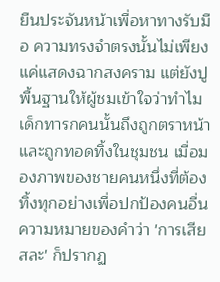ยืนประจันหน้าเพื่อหาทางรับมือ ความทรงจำตรงนั้นไม่เพียงแค่แสดงฉากสงคราม แต่ยังปูพื้นฐานให้ผู้ชมเข้าใจว่าทำไมเด็กทารกคนนั้นถึงถูกตราหน้าและถูกทอดทิ้งในชุมชน เมื่อมองภาพของชายคนหนึ่งที่ต้องทิ้งทุกอย่างเพื่อปกป้องคนอื่น ความหมายของคำว่า 'การเสียสละ' ก็ปรากฏ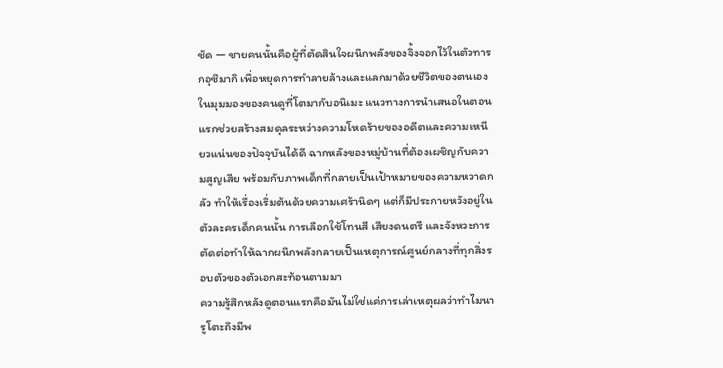ชัด — ชายคนนั้นคือผู้ที่ตัดสินใจผนึกพลังของจิ้งจอกไว้ในตัวทารกอุซึมากิ เพื่อหยุดการทำลายล้างและแลกมาด้วยชีวิตของตนเอง
ในมุมมองของคนดูที่โตมากับอนิเมะ แนวทางการนำเสนอในตอนแรกช่วยสร้างสมดุลระหว่างความโหดร้ายของอดีตและความเหนียวแน่นของปัจจุบันได้ดี ฉากหลังของหมู่บ้านที่ต้องเผชิญกับความสูญเสีย พร้อมกับภาพเด็กที่กลายเป็นเป้าหมายของความหวาดกลัว ทำให้เรื่องเริ่มต้นด้วยความเศร้านิดๆ แต่ก็มีประกายหวังอยู่ในตัวละครเด็กคนนั้น การเลือกใช้โทนสี เสียงดนตรี และจังหวะการตัดต่อทำให้ฉากผนึกพลังกลายเป็นเหตุการณ์ศูนย์กลางที่ทุกสิ่งรอบตัวของตัวเอกสะท้อนตามมา
ความรู้สึกหลังดูตอนแรกคือมันไม่ใช่แค่การเล่าเหตุผลว่าทำไมนารูโตะถึงมีพ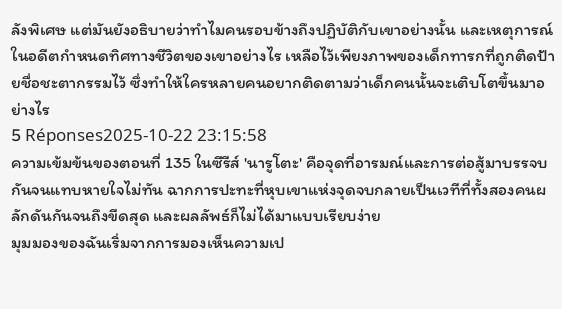ลังพิเศษ แต่มันยังอธิบายว่าทำไมคนรอบข้างถึงปฏิบัติกับเขาอย่างนั้น และเหตุการณ์ในอดีตกำหนดทิศทางชีวิตของเขาอย่างไร เหลือไว้เพียงภาพของเด็กทารกที่ถูกติดป้ายชื่อชะตากรรมไว้ ซึ่งทำให้ใครหลายคนอยากติดตามว่าเด็กคนนั้นจะเติบโตขึ้นมาอย่างไร
5 Réponses2025-10-22 23:15:58
ความเข้มข้นของตอนที่ 135 ในซีรีส์ 'นารูโตะ' คือจุดที่อารมณ์และการต่อสู้มาบรรจบกันจนแทบหายใจไม่ทัน ฉากการปะทะที่หุบเขาแห่งจุดจบกลายเป็นเวทีที่ทั้งสองคนผลักดันกันจนถึงขีดสุด และผลลัพธ์ก็ไม่ได้มาแบบเรียบง่าย
มุมมองของฉันเริ่มจากการมองเห็นความเป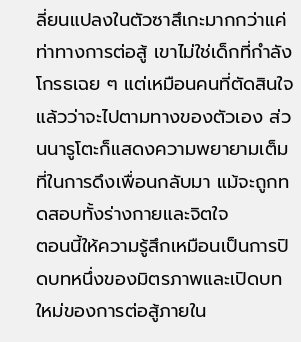ลี่ยนแปลงในตัวซาสึเกะมากกว่าแค่ท่าทางการต่อสู้ เขาไม่ใช่เด็กที่กำลังโกรธเฉย ๆ แต่เหมือนคนที่ตัดสินใจแล้วว่าจะไปตามทางของตัวเอง ส่วนนารูโตะก็แสดงความพยายามเต็มที่ในการดึงเพื่อนกลับมา แม้จะถูกทดสอบทั้งร่างกายและจิตใจ
ตอนนี้ให้ความรู้สึกเหมือนเป็นการปิดบทหนึ่งของมิตรภาพและเปิดบทใหม่ของการต่อสู้ภายใน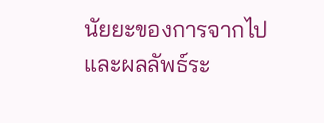นัยยะของการจากไปและผลลัพธ์ระ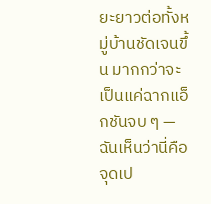ยะยาวต่อทั้งหมู่บ้านชัดเจนขึ้น มากกว่าจะเป็นแค่ฉากแอ็กชันจบ ๆ — ฉันเห็นว่านี่คือจุดเป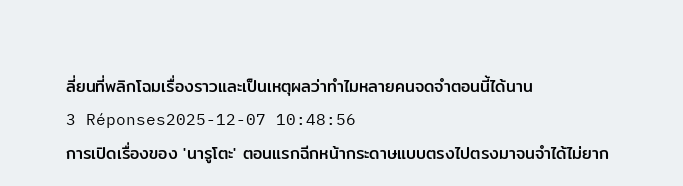ลี่ยนที่พลิกโฉมเรื่องราวและเป็นเหตุผลว่าทำไมหลายคนจดจำตอนนี้ได้นาน
3 Réponses2025-12-07 10:48:56
การเปิดเรื่องของ 'นารูโตะ' ตอนแรกฉีกหน้ากระดาษแบบตรงไปตรงมาจนจำได้ไม่ยาก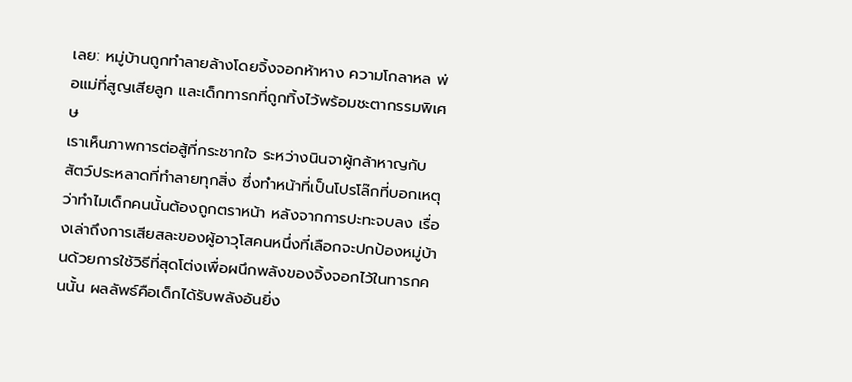เลย: หมู่บ้านถูกทำลายล้างโดยจิ้งจอกห้าหาง ความโกลาหล พ่อแม่ที่สูญเสียลูก และเด็กทารกที่ถูกทิ้งไว้พร้อมชะตากรรมพิเศษ
เราเห็นภาพการต่อสู้ที่กระชากใจ ระหว่างนินจาผู้กล้าหาญกับสัตว์ประหลาดที่ทำลายทุกสิ่ง ซึ่งทำหน้าที่เป็นโปรโล๊กที่บอกเหตุว่าทำไมเด็กคนนั้นต้องถูกตราหน้า หลังจากการปะทะจบลง เรื่องเล่าถึงการเสียสละของผู้อาวุโสคนหนึ่งที่เลือกจะปกป้องหมู่บ้านด้วยการใช้วิธีที่สุดโต่งเพื่อผนึกพลังของจิ้งจอกไว้ในทารกคนนั้น ผลลัพธ์คือเด็กได้รับพลังอันยิ่ง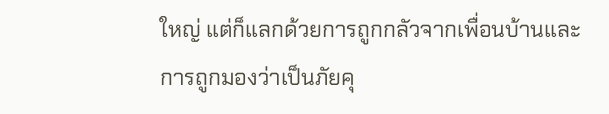ใหญ่ แต่ก็แลกด้วยการถูกกลัวจากเพื่อนบ้านและการถูกมองว่าเป็นภัยคุ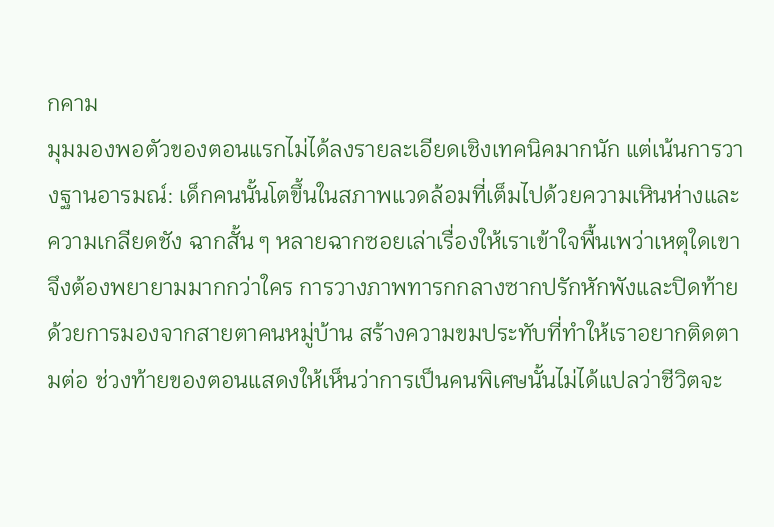กคาม
มุมมองพอตัวของตอนแรกไม่ได้ลงรายละเอียดเชิงเทคนิคมากนัก แต่เน้นการวางฐานอารมณ์: เด็กคนนั้นโตขึ้นในสภาพแวดล้อมที่เต็มไปด้วยความเหินห่างและความเกลียดชัง ฉากสั้น ๆ หลายฉากซอยเล่าเรื่องให้เราเข้าใจพื้นเพว่าเหตุใดเขาจึงต้องพยายามมากกว่าใคร การวางภาพทารกกลางซากปรักหักพังและปิดท้ายด้วยการมองจากสายตาคนหมู่บ้าน สร้างความขมประทับที่ทำให้เราอยากติดตามต่อ ช่วงท้ายของตอนแสดงให้เห็นว่าการเป็นคนพิเศษนั้นไม่ได้แปลว่าชีวิตจะ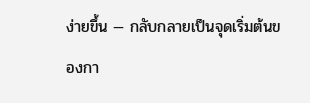ง่ายขึ้น — กลับกลายเป็นจุดเริ่มต้นของกา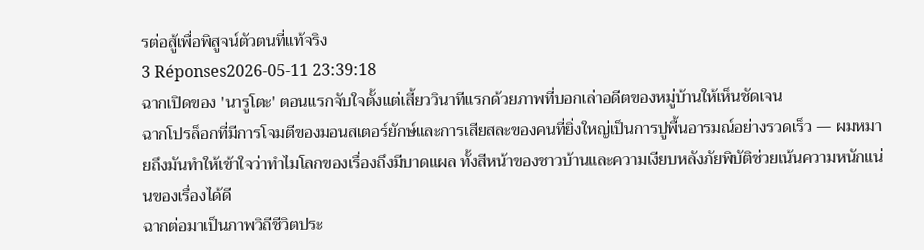รต่อสู้เพื่อพิสูจน์ตัวตนที่แท้จริง
3 Réponses2026-05-11 23:39:18
ฉากเปิดของ 'นารูโตะ' ตอนแรกจับใจตั้งแต่เสี้ยววินาทีแรกด้วยภาพที่บอกเล่าอดีตของหมู่บ้านให้เห็นชัดเจน
ฉากโปรล็อกที่มีการโจมตีของมอนสเตอร์ยักษ์และการเสียสละของคนที่ยิ่งใหญ่เป็นการปูพื้นอารมณ์อย่างรวดเร็ว — ผมหมายถึงมันทำให้เข้าใจว่าทำไมโลกของเรื่องถึงมีบาดแผล ทั้งสีหน้าของชาวบ้านและความเงียบหลังภัยพิบัติช่วยเน้นความหนักแน่นของเรื่องได้ดี
ฉากต่อมาเป็นภาพวิถีชีวิตประ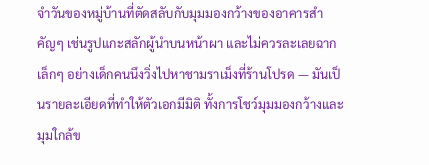จำวันของหมู่บ้านที่ตัดสลับกับมุมมองกว้างของอาคารสำคัญๆ เช่นรูปแกะสลักผู้นำบนหน้าผา และไม่ควรละเลยฉากเล็กๆ อย่างเด็กคนนึงวิ่งไปหาชามราเม็งที่ร้านโปรด — มันเป็นรายละเอียดที่ทำให้ตัวเอกมีมิติ ทั้งการโชว์มุมมองกว้างและมุมใกล้ข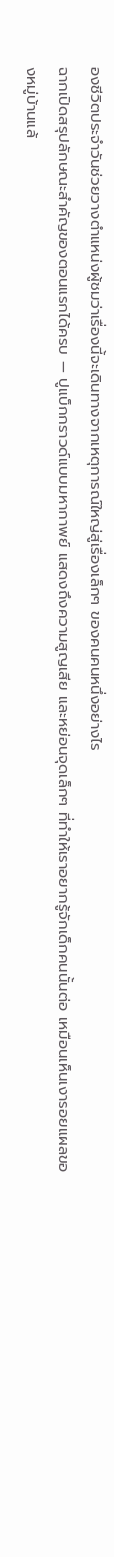องชีวิตประจำวันช่วยวางตำแหน่งผู้ชมว่าเรื่องนี้จะเดินทางจากเหตุการณ์ใหญ่สู่เรื่องเล็กๆ ของคนคนหนึ่งอย่างไร
ฉากเปิดสรุปลักษณะสำคัญของตอนแรกได้ครบ — ปูแบ็กกราวด์แบบมหากาพย์ แสดงถึงความสูญเสีย และหย่อนจุดเล็กๆ ที่ทำให้เราอยากรู้จักเด็กคนนั้นต่อ เหมือนเห็นเงารอยแผลของหมู่บ้านแล้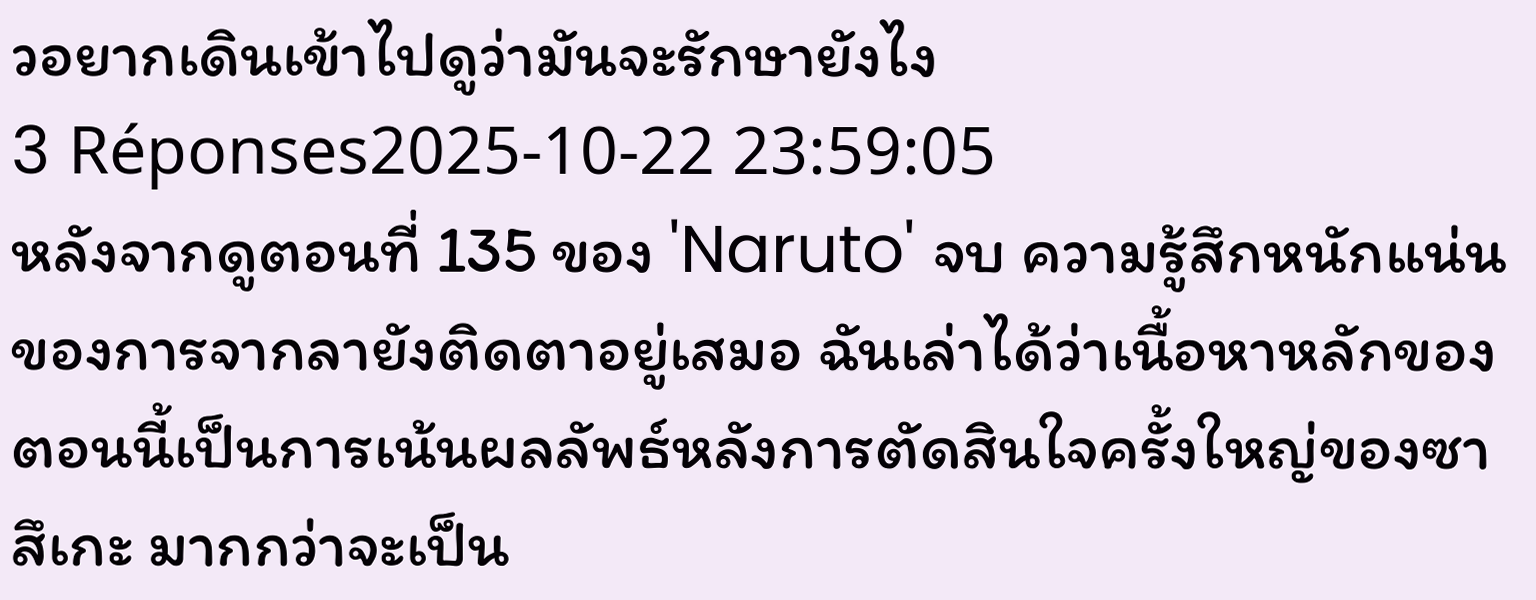วอยากเดินเข้าไปดูว่ามันจะรักษายังไง
3 Réponses2025-10-22 23:59:05
หลังจากดูตอนที่ 135 ของ 'Naruto' จบ ความรู้สึกหนักแน่นของการจากลายังติดตาอยู่เสมอ ฉันเล่าได้ว่าเนื้อหาหลักของตอนนี้เป็นการเน้นผลลัพธ์หลังการตัดสินใจครั้งใหญ่ของซาสึเกะ มากกว่าจะเป็น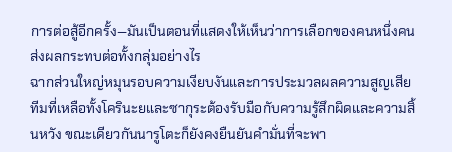การต่อสู้อีกครั้ง—มันเป็นตอนที่แสดงให้เห็นว่าการเลือกของคนหนึ่งคนส่งผลกระทบต่อทั้งกลุ่มอย่างไร
ฉากส่วนใหญ่หมุนรอบความเงียบงันและการประมวลผลความสูญเสีย ทีมที่เหลือทั้งโครินะยและซากุระต้องรับมือกับความรู้สึกผิดและความสิ้นหวัง ขณะเดียวกันนารูโตะก็ยังคงยืนยันคำมั่นที่จะพา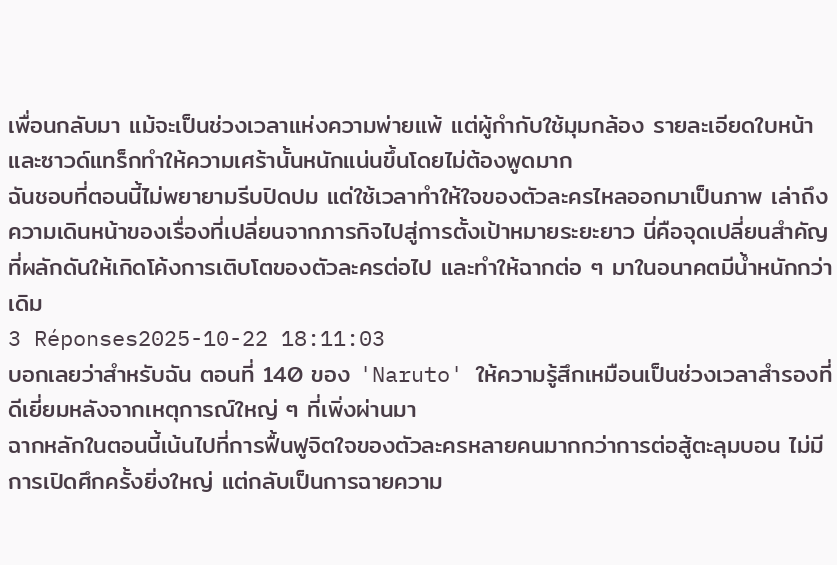เพื่อนกลับมา แม้จะเป็นช่วงเวลาแห่งความพ่ายแพ้ แต่ผู้กำกับใช้มุมกล้อง รายละเอียดใบหน้า และซาวด์แทร็กทำให้ความเศร้านั้นหนักแน่นขึ้นโดยไม่ต้องพูดมาก
ฉันชอบที่ตอนนี้ไม่พยายามรีบปิดปม แต่ใช้เวลาทำให้ใจของตัวละครไหลออกมาเป็นภาพ เล่าถึงความเดินหน้าของเรื่องที่เปลี่ยนจากภารกิจไปสู่การตั้งเป้าหมายระยะยาว นี่คือจุดเปลี่ยนสำคัญที่ผลักดันให้เกิดโค้งการเติบโตของตัวละครต่อไป และทำให้ฉากต่อ ๆ มาในอนาคตมีน้ำหนักกว่าเดิม
3 Réponses2025-10-22 18:11:03
บอกเลยว่าสำหรับฉัน ตอนที่ 140 ของ 'Naruto' ให้ความรู้สึกเหมือนเป็นช่วงเวลาสำรองที่ดีเยี่ยมหลังจากเหตุการณ์ใหญ่ ๆ ที่เพิ่งผ่านมา
ฉากหลักในตอนนี้เน้นไปที่การฟื้นฟูจิตใจของตัวละครหลายคนมากกว่าการต่อสู้ตะลุมบอน ไม่มีการเปิดศึกครั้งยิ่งใหญ่ แต่กลับเป็นการฉายความ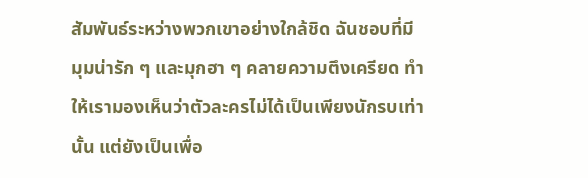สัมพันธ์ระหว่างพวกเขาอย่างใกล้ชิด ฉันชอบที่มีมุมน่ารัก ๆ และมุกฮา ๆ คลายความตึงเครียด ทำให้เรามองเห็นว่าตัวละครไม่ได้เป็นเพียงนักรบเท่านั้น แต่ยังเป็นเพื่อ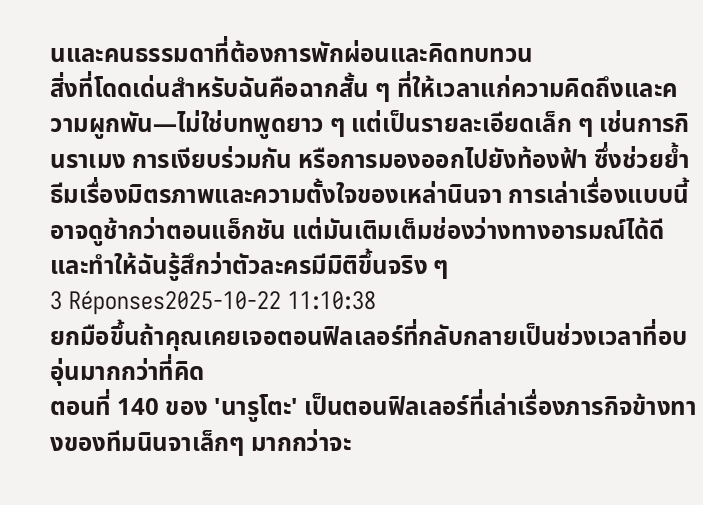นและคนธรรมดาที่ต้องการพักผ่อนและคิดทบทวน
สิ่งที่โดดเด่นสำหรับฉันคือฉากสั้น ๆ ที่ให้เวลาแก่ความคิดถึงและความผูกพัน—ไม่ใช่บทพูดยาว ๆ แต่เป็นรายละเอียดเล็ก ๆ เช่นการกินราเมง การเงียบร่วมกัน หรือการมองออกไปยังท้องฟ้า ซึ่งช่วยย้ำธีมเรื่องมิตรภาพและความตั้งใจของเหล่านินจา การเล่าเรื่องแบบนี้อาจดูช้ากว่าตอนแอ็กชัน แต่มันเติมเต็มช่องว่างทางอารมณ์ได้ดี และทำให้ฉันรู้สึกว่าตัวละครมีมิติขึ้นจริง ๆ
3 Réponses2025-10-22 11:10:38
ยกมือขึ้นถ้าคุณเคยเจอตอนฟิลเลอร์ที่กลับกลายเป็นช่วงเวลาที่อบอุ่นมากกว่าที่คิด
ตอนที่ 140 ของ 'นารูโตะ' เป็นตอนฟิลเลอร์ที่เล่าเรื่องภารกิจข้างทางของทีมนินจาเล็กๆ มากกว่าจะ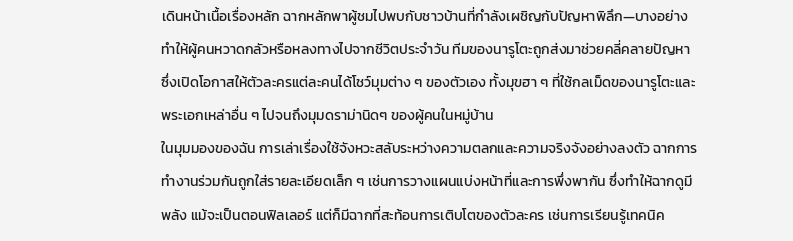เดินหน้าเนื้อเรื่องหลัก ฉากหลักพาผู้ชมไปพบกับชาวบ้านที่กำลังเผชิญกับปัญหาพิลึก—บางอย่างทำให้ผู้คนหวาดกลัวหรือหลงทางไปจากชีวิตประจำวัน ทีมของนารูโตะถูกส่งมาช่วยคลี่คลายปัญหา ซึ่งเปิดโอกาสให้ตัวละครแต่ละคนได้โชว์มุมต่าง ๆ ของตัวเอง ทั้งมุขฮา ๆ ที่ใช้กลเม็ดของนารูโตะและพระเอกเหล่าอื่น ๆ ไปจนถึงมุมดราม่านิดๆ ของผู้คนในหมู่บ้าน
ในมุมมองของฉัน การเล่าเรื่องใช้จังหวะสลับระหว่างความตลกและความจริงจังอย่างลงตัว ฉากการทำงานร่วมกันถูกใส่รายละเอียดเล็ก ๆ เช่นการวางแผนแบ่งหน้าที่และการพึ่งพากัน ซึ่งทำให้ฉากดูมีพลัง แม้จะเป็นตอนฟิลเลอร์ แต่ก็มีฉากที่สะท้อนการเติบโตของตัวละคร เช่นการเรียนรู้เทคนิค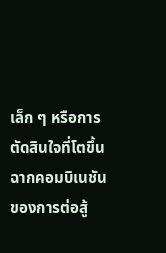เล็ก ๆ หรือการตัดสินใจที่โตขึ้น ฉากคอมบิเนชันของการต่อสู้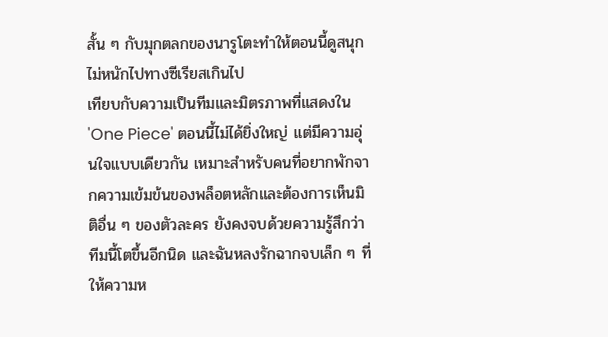สั้น ๆ กับมุกตลกของนารูโตะทำให้ตอนนี้ดูสนุกไม่หนักไปทางซีเรียสเกินไป
เทียบกับความเป็นทีมและมิตรภาพที่แสดงใน 'One Piece' ตอนนี้ไม่ได้ยิ่งใหญ่ แต่มีความอุ่นใจแบบเดียวกัน เหมาะสำหรับคนที่อยากพักจากความเข้มข้นของพล็อตหลักและต้องการเห็นมิติอื่น ๆ ของตัวละคร ยังคงจบด้วยความรู้สึกว่าทีมนี้โตขึ้นอีกนิด และฉันหลงรักฉากจบเล็ก ๆ ที่ให้ความห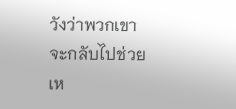วังว่าพวกเขาจะกลับไปช่วยเห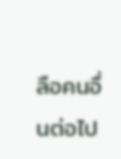ลือคนอื่นต่อไป